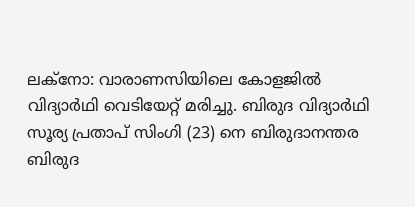ലക്നോ: വാരാണസിയിലെ കോളജിൽ വിദ്യാർഥി വെടിയേറ്റ് മരിച്ചു. ബിരുദ വിദ്യാർഥി സൂര്യ പ്രതാപ് സിംഗി (23) നെ ബിരുദാനന്തര ബിരുദ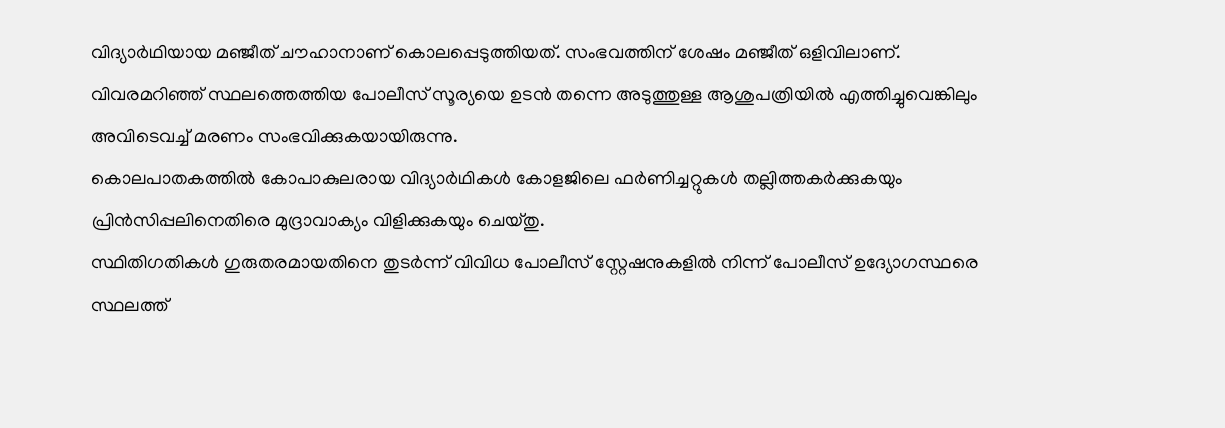വിദ്യാർഥിയായ മഞ്ജീത് ചൗഹാനാണ് കൊലപ്പെടുത്തിയത്. സംഭവത്തിന് ശേഷം മഞ്ജീത് ഒളിവിലാണ്.
വിവരമറിഞ്ഞ് സ്ഥലത്തെത്തിയ പോലീസ് സൂര്യയെ ഉടൻ തന്നെ അടുത്തുള്ള ആശുപത്രിയിൽ എത്തിച്ചുവെങ്കിലും അവിടെവച്ച് മരണം സംഭവിക്കുകയായിരുന്നു.
കൊലപാതകത്തിൽ കോപാകുലരായ വിദ്യാർഥികൾ കോളജിലെ ഫർണിച്ചറ്റുകൾ തല്ലിത്തകർക്കുകയും പ്രിൻസിപ്പലിനെതിരെ മുദ്രാവാക്യം വിളിക്കുകയും ചെയ്തു.
സ്ഥിതിഗതികൾ ഗുരുതരമായതിനെ തുടർന്ന് വിവിധ പോലീസ് സ്റ്റേഷനുകളിൽ നിന്ന് പോലീസ് ഉദ്യോഗസ്ഥരെ സ്ഥലത്ത്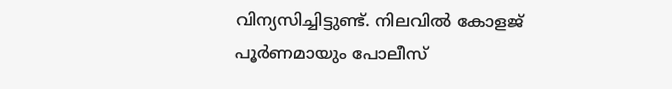വിന്യസിച്ചിട്ടുണ്ട്. നിലവിൽ കോളജ് പൂർണമായും പോലീസ്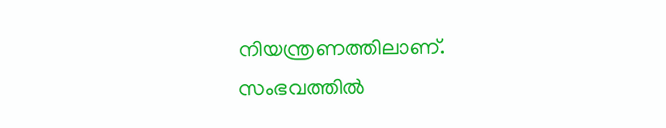നിയന്ത്രണത്തിലാണ്.
സംഭവത്തിൽ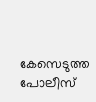കേസെടുത്ത പോലീസ്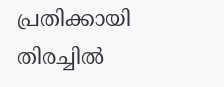പ്രതിക്കായി തിരച്ചിൽ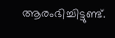ആരംഭിച്ചിട്ടുണ്ട്.